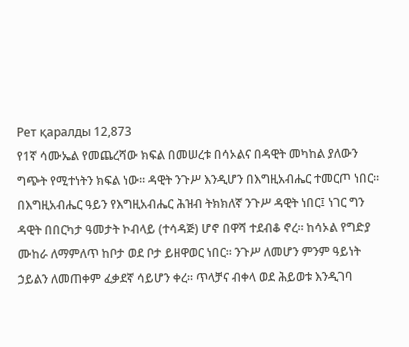Рет қаралды 12,873
የ1ኛ ሳሙኤል የመጨረሻው ክፍል በመሠረቱ በሳኦልና በዳዊት መካከል ያለውን ግጭት የሚተነትን ክፍል ነው። ዳዊት ንጉሥ እንዲሆን በእግዚአብሔር ተመርጦ ነበር። በእግዚአብሔር ዓይን የእግዚአብሔር ሕዝብ ትክክለኛ ንጉሥ ዳዊት ነበር፤ ነገር ግን ዳዊት በበርካታ ዓመታት ኮብላይ (ተሳዳጅ) ሆኖ በዋሻ ተደብቆ ኖረ። ከሳኦል የግድያ ሙከራ ለማምለጥ ከቦታ ወደ ቦታ ይዘዋወር ነበር። ንጉሥ ለመሆን ምንም ዓይነት ኃይልን ለመጠቀም ፈቃደኛ ሳይሆን ቀረ። ጥላቻና ብቀላ ወደ ሕይወቱ እንዲገባ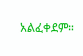አልፈቀደም።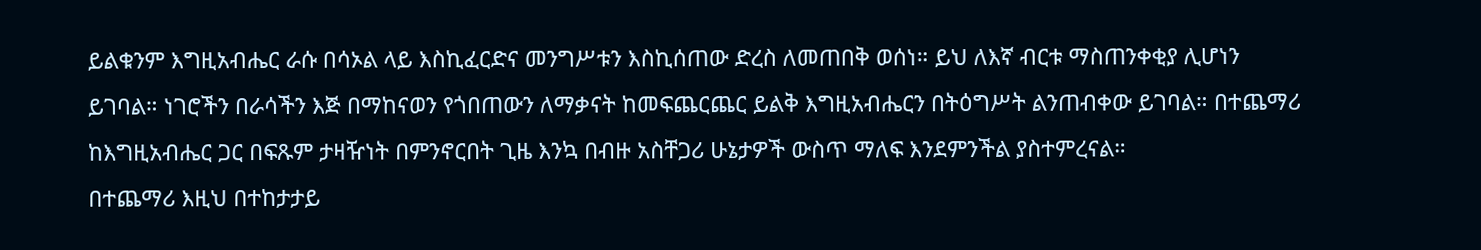ይልቁንም እግዚአብሔር ራሱ በሳኦል ላይ እስኪፈርድና መንግሥቱን እስኪሰጠው ድረስ ለመጠበቅ ወሰነ። ይህ ለእኛ ብርቱ ማስጠንቀቂያ ሊሆነን ይገባል። ነገሮችን በራሳችን እጅ በማከናወን የጎበጠውን ለማቃናት ከመፍጨርጨር ይልቅ እግዚአብሔርን በትዕግሥት ልንጠብቀው ይገባል። በተጨማሪ ከእግዚአብሔር ጋር በፍጹም ታዛዥነት በምንኖርበት ጊዜ እንኳ በብዙ አስቸጋሪ ሁኔታዎች ውስጥ ማለፍ እንደምንችል ያስተምረናል።
በተጨማሪ እዚህ በተከታታይ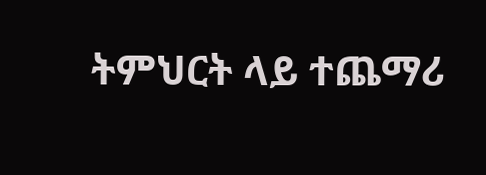ትምህርት ላይ ተጨማሪ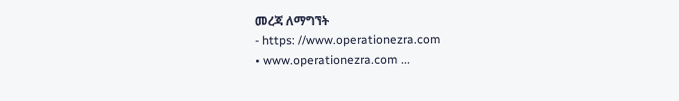መረጃ ለማግኘት
- https: //www.operationezra.com
• www.operationezra.com ...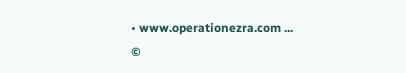• www.operationezra.com ...
©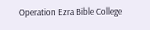Operation Ezra Bible College